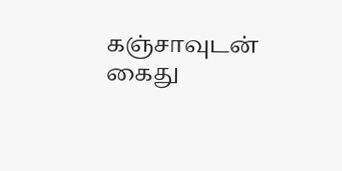கஞ்சாவுடன் கைது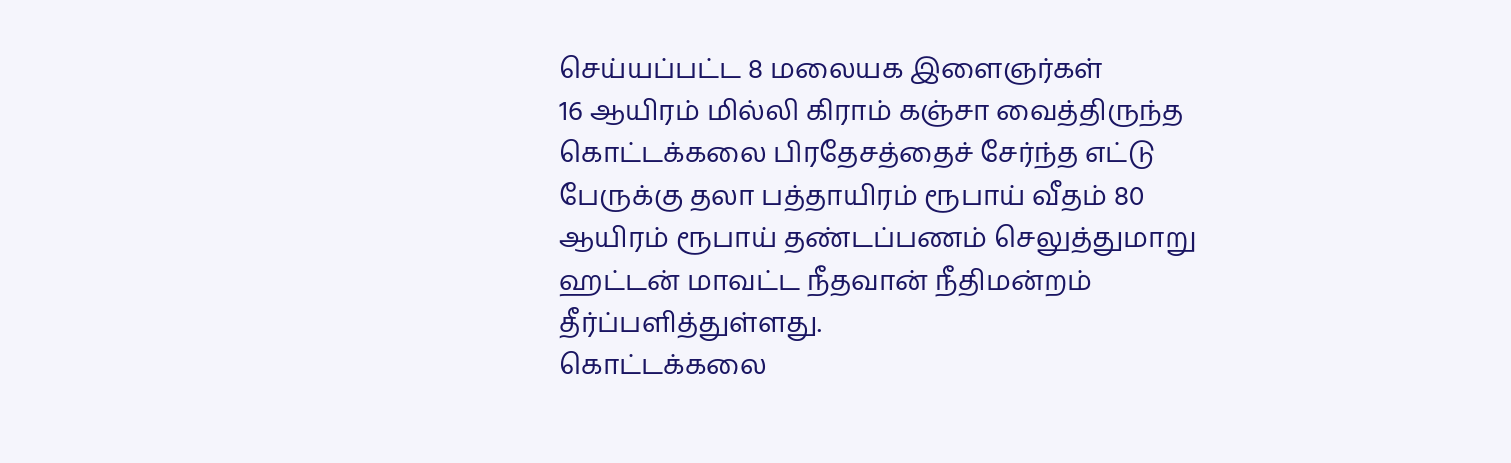செய்யப்பட்ட 8 மலையக இளைஞர்கள்
16 ஆயிரம் மில்லி கிராம் கஞ்சா வைத்திருந்த கொட்டக்கலை பிரதேசத்தைச் சேர்ந்த எட்டு பேருக்கு தலா பத்தாயிரம் ரூபாய் வீதம் 80 ஆயிரம் ரூபாய் தண்டப்பணம் செலுத்துமாறு ஹட்டன் மாவட்ட நீதவான் நீதிமன்றம் தீர்ப்பளித்துள்ளது.
கொட்டக்கலை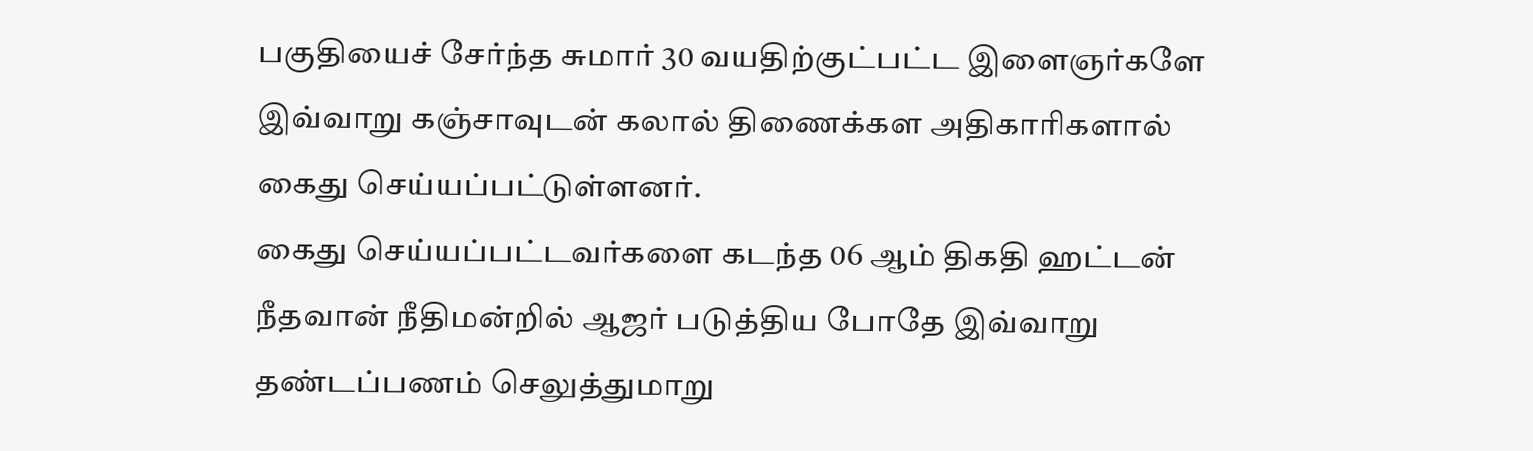பகுதியைச் சேர்ந்த சுமார் 30 வயதிற்குட்பட்ட இளைஞர்களே இவ்வாறு கஞ்சாவுடன் கலால் திணைக்கள அதிகாரிகளால் கைது செய்யப்பட்டுள்ளனர்.
கைது செய்யப்பட்டவர்களை கடந்த 06 ஆம் திகதி ஹட்டன் நீதவான் நீதிமன்றில் ஆஜர் படுத்திய போதே இவ்வாறு தண்டப்பணம் செலுத்துமாறு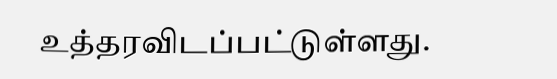உத்தரவிடப்பட்டுள்ளது.